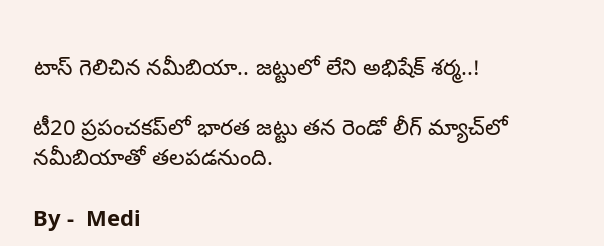టాస్ గెలిచిన నమీబియా.. జ‌ట్టులో లేని అభిషేక్ శర్మ..!

టీ20 ప్రపంచకప్‌లో భారత జట్టు త‌న రెండో లీగ్ మ్యాచ్‌లో నమీబియాతో తలపడనుంది.

By -  Medi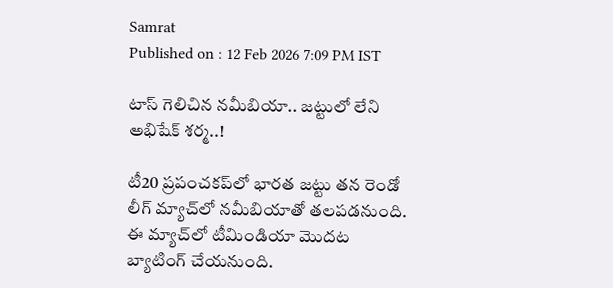Samrat
Published on : 12 Feb 2026 7:09 PM IST

టాస్ గెలిచిన నమీబియా.. జ‌ట్టులో లేని అభిషేక్ శర్మ..!

టీ20 ప్రపంచకప్‌లో భారత జట్టు త‌న రెండో లీగ్ మ్యాచ్‌లో నమీబియాతో తలపడనుంది. ఈ మ్యాచ్‌లో టీమిండియా మొదట బ్యాటింగ్ చేయనుంది.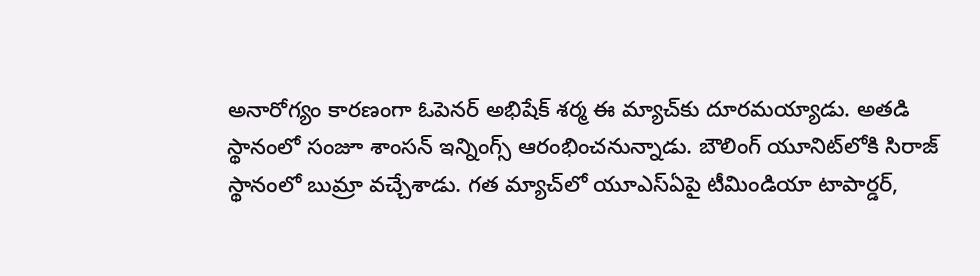అనారోగ్యం కారణంగా ఓపెనర్ అభిషేక్ శర్మ ఈ మ్యాచ్‌కు దూరమయ్యాడు. అతడి స్థానంలో సంజూ శాంసన్ ఇన్నింగ్స్ ఆరంభించనున్నాడు. బౌలింగ్ యూనిట్‌లోకి సిరాజ్ స్థానంలో బుమ్రా వచ్చేశాడు. గ‌త మ్యాచ్‌లో యూఎస్‌ఏపై టీమిండియా టాపార్డర్,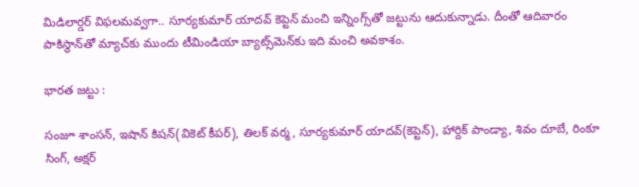మిడిలార్డర్ విఫలమవ్వగా.. సూర్యకుమార్ యాదవ్ కెప్టెన్ మంచి ఇన్నింగ్స్‌తో జట్టును ఆదుకున్నాడు. దీంతో ఆదివారం పాకిస్థాన్‌తో మ్యాచ్‌కు ముందు టీమిండియా బ్యాట్స్‌మెన్‌కు ఇది మంచి అవ‌కాశం.

భారత జట్టు :

సంజూ శాంసన్, ఇషాన్ కిషన్‌(వికెట్ కీపర్), తిలక్ వర్మ, సూర్యకుమార్ యాదవ్‌(కెప్టెన్), హార్దిక్ పాండ్యా, శివం దూబే, రింకూ సింగ్, అక్షర్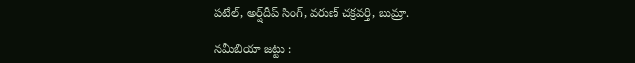పటేల్, అర్ష్‌దీప్ సింగ్, వరుణ్ చక్రవర్తి, బుమ్రా.

నమీబియా జట్టు :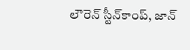లౌరెన్ స్టీన్‌కాంప్, జాన్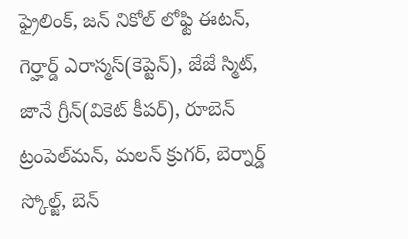ఫ్రైలింక్, జన్ నికోల్ లోఫ్టి ఈటన్, గెర్హార్డ్ ఎరాస్మస్(కెప్టెన్), జేజే స్మిట్, జానే గ్రీన్(వికెట్ కీపర్), రూబెన్ ట్రంపెల్‌మన్, మలన్ క్రుగర్, బెర్నార్డ్ స్కోల్జ్, బెన్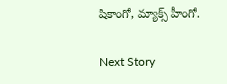షికాంగో, మ్యాక్స్ హీంగో.

Next Story